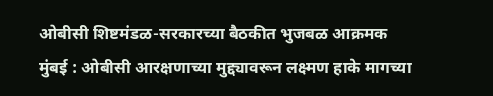ओबीसी शिष्टमंडळ-सरकारच्या बैठकीत भुजबळ आक्रमक
मुंबई : ओबीसी आरक्षणाच्या मुद्द्यावरून लक्ष्मण हाके मागच्या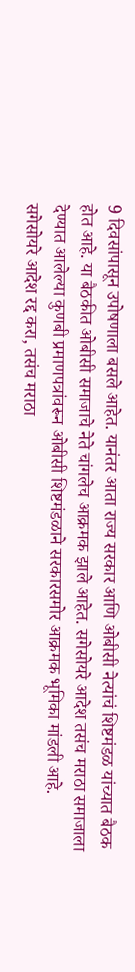9 दिवसांपासून उपोषणाला बसले आहेत. यानंतर आता राज्य सरकार आणि ओबीसी नेत्यांचं शिष्टमंडळ यांच्यात बैठक होत आहे. या बैठकीत ओबीसी समाजाचे नेते चांगलेच आक्रमक झाले आहेत. सगेसोयरे आदेश तसंच मराठा समाजाला देण्यात आलेल्या कुणबी प्रमाणपत्रांवरून ओबीसी शिष्टमंडळाने सरकारसमोर आक्रमक भूमिका मांडली आहे.
सगेसोयरे आदेश रद्द करा, तसंच मराठा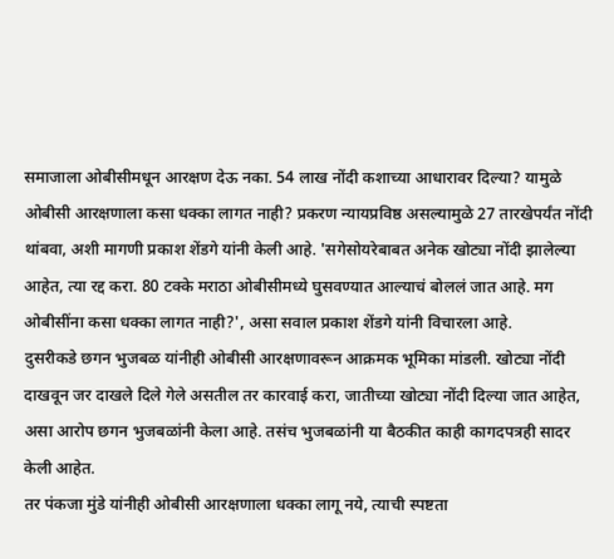समाजाला ओबीसीमधून आरक्षण देऊ नका. 54 लाख नोंदी कशाच्या आधारावर दिल्या? यामुळे ओबीसी आरक्षणाला कसा धक्का लागत नाही? प्रकरण न्यायप्रविष्ठ असल्यामुळे 27 तारखेपर्यंत नोंदी थांबवा, अशी मागणी प्रकाश शेंडगे यांनी केली आहे. 'सगेसोयरेबाबत अनेक खोट्या नोंदी झालेल्या आहेत, त्या रद्द करा. 80 टक्के मराठा ओबीसीमध्ये घुसवण्यात आल्याचं बोललं जात आहे. मग ओबीसींना कसा धक्का लागत नाही?', असा सवाल प्रकाश शेंडगे यांनी विचारला आहे.
दुसरीकडे छगन भुजबळ यांनीही ओबीसी आरक्षणावरून आक्रमक भूमिका मांडली. खोट्या नोंदी दाखवून जर दाखले दिले गेले असतील तर कारवाई करा, जातीच्या खोट्या नोंदी दिल्या जात आहेत, असा आरोप छगन भुजबळांनी केला आहे. तसंच भुजबळांनी या बैठकीत काही कागदपत्रही सादर केली आहेत.
तर पंकजा मुंडे यांनीही ओबीसी आरक्षणाला धक्का लागू नये, त्याची स्पष्टता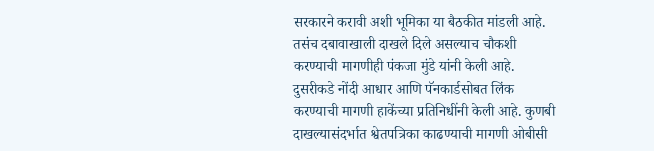सरकारने करावी अशी भूमिका या बैठकीत मांडली आहे. तसंच दबावाखाली दाखले दिले असल्याच चौकशी करण्याची मागणीही पंकजा मुंडे यांनी केली आहे.
दुसरीकडे नोंदी आधार आणि पॅनकार्डसोबत लिंक करण्याची मागणी हाकेंच्या प्रतिनिधींनी केली आहे. कुणबी दाखल्यासंदर्भात श्वेतपत्रिका काढण्याची मागणी ओबीसी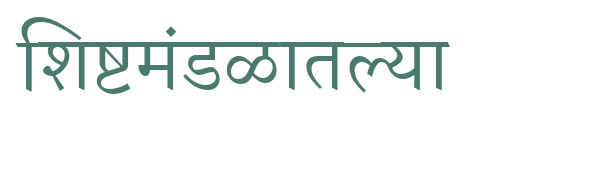शिष्टमंडळातल्या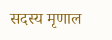सदस्य मृणाल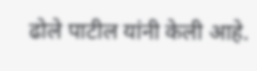ढोले पाटील यांनी केली आहे.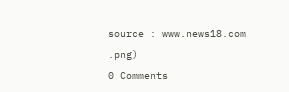source : www.news18.com
.png)
0 Comments